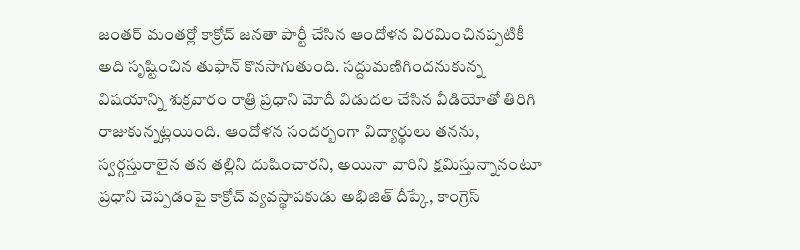జంతర్ మంతర్లో కాక్రోచ్ జనతా పార్టీ చేసిన ఆందోళన విరమించినప్పటికీ అది సృష్టించిన తుఫాన్ కొనసాగుతుంది. సద్దుమణిగిందనుకున్న విషయాన్ని శుక్రవారం రాత్రి ప్రధాని మోదీ విడుదల చేసిన వీడియోతో తిరిగి రాజుకున్నట్లయింది. ఆందోళన సందర్బంగా విద్యార్థులు తనను, స్వర్గస్తురాలైన తన తల్లిని దుషించారని, అయినా వారిని క్షమిస్తున్నానంటూ ప్రధాని చెప్పడంపై కాక్రోచ్ వ్యవస్థాపకుడు అభిజిత్ దీప్కే, కాంగ్రెస్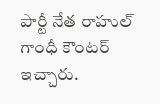పార్టీ నేత రాహుల్ గాంధీ కౌంటర్ ఇచ్చారు.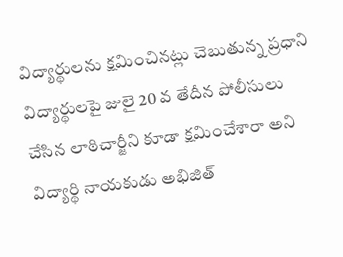విద్యార్థులను క్షమించినట్లు చెబుతున్న ప్రధాని విద్యార్థులపై జులై 20 వ తేదీన పోలీసులు చేసిన లాఠిచార్జీని కూడా క్షమించేశారా అని విద్యార్థి నాయకుడు అభిజిత్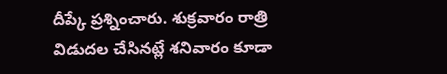దీప్కే ప్రశ్నించారు. శుక్రవారం రాత్రి విడుదల చేసినట్లే శనివారం కూడా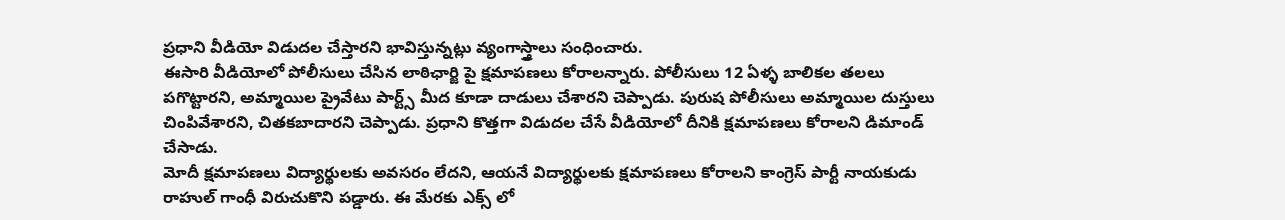ప్రధాని వీడియో విడుదల చేస్తారని భావిస్తున్నట్లు వ్యంగాస్త్రాలు సంధించారు.
ఈసారి వీడియోలో పోలీసులు చేసిన లాఠిఛార్జి పై క్షమాపణలు కోరాలన్నారు. పోలీసులు 12 ఏళ్ళ బాలికల తలలు పగొట్టారని, అమ్మాయిల ప్రైవేటు పార్ట్స్ మీద కూడా దాడులు చేశారని చెప్పాడు. పురుష పోలీసులు అమ్మాయిల దుస్తులు చింపివేశారని, చితకబాదారని చెప్పాడు. ప్రధాని కొత్తగా విడుదల చేసే వీడియోలో దీనికి క్షమాపణలు కోరాలని డిమాండ్ చేసాడు.
మోదీ క్షమాపణలు విద్యార్థులకు అవసరం లేదని, ఆయనే విద్యార్థులకు క్షమాపణలు కోరాలని కాంగ్రెస్ పార్టీ నాయకుడు రాహుల్ గాంధీ విరుచుకొని పడ్డారు. ఈ మేరకు ఎక్స్ లో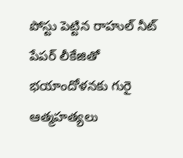పోస్టు పెట్టిన రాహుల్ నీట్ పేపర్ లీకేజితో భయాందోళనకు గురై ఆత్మహత్యలు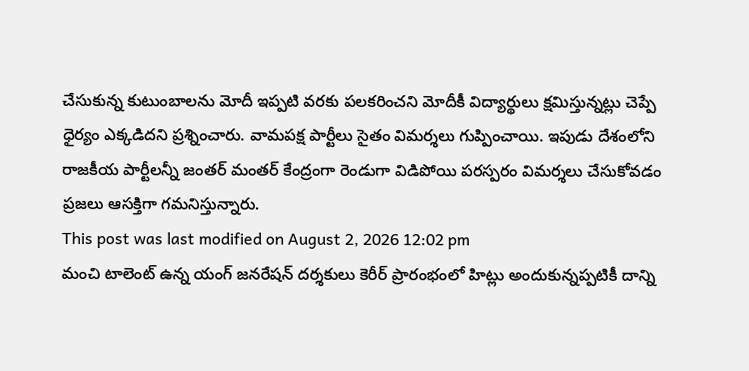చేసుకున్న కుటుంబాలను మోదీ ఇప్పటి వరకు పలకరించని మోదీకీ విద్యార్థులు క్షమిస్తున్నట్లు చెప్పే ధైర్యం ఎక్కడిదని ప్రశ్నించారు. వామపక్ష పార్టీలు సైతం విమర్శలు గుప్పించాయి. ఇపుడు దేశంలోని రాజకీయ పార్టీలన్నీ జంతర్ మంతర్ కేంద్రంగా రెండుగా విడిపోయి పరస్పరం విమర్శలు చేసుకోవడం ప్రజలు ఆసక్తిగా గమనిస్తున్నారు.
This post was last modified on August 2, 2026 12:02 pm
మంచి టాలెంట్ ఉన్న యంగ్ జనరేషన్ దర్శకులు కెరీర్ ప్రారంభంలో హిట్లు అందుకున్నప్పటికీ దాన్ని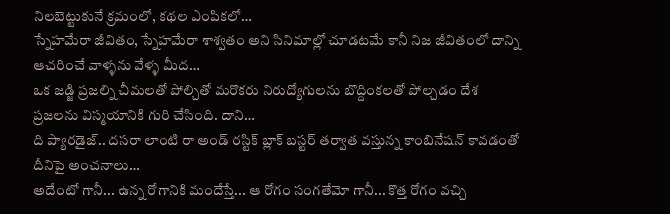నిలబెట్టుకునే క్రమంలో, కథల ఎంపికలో…
స్నేహమేరా జీవితం, స్నేహమేరా శాశ్వతం అని సినిమాల్లో చూడటమే కానీ నిజ జీవితంలో దాన్ని ఆచరించే వాళ్ళను వేళ్ళ మీద…
ఒక జడ్జి ప్రజల్ని చీమలతో పోల్చితో మరొకరు నిరుద్యోగులను బొద్దింకలతో పోల్చడం దేశ ప్రజలను విస్మయానికి గురి చేసింది. దాని…
ది ప్యారడైజ్.. దసరా లాంటి రా అండ్ రస్టిక్ బ్లాక్ బస్టర్ తర్వాత వస్తున్న కాంబినేషన్ కావడంతో దీనిపై అంచనాలు…
అదేంటో గానీ... ఉన్న రోగానికి మందేస్తే... ఆ రోగం సంగతేమో గానీ... కొత్త రోగం వచ్చి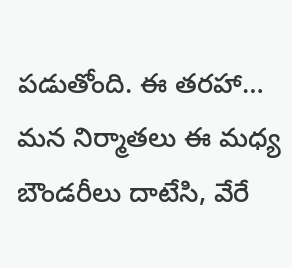పడుతోంది. ఈ తరహా…
మన నిర్మాతలు ఈ మధ్య బౌండరీలు దాటేసి, వేరే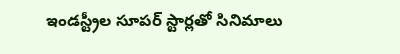ఇండస్ట్రీల సూపర్ స్టార్లతో సినిమాలు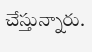చేస్తున్నారు.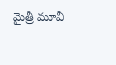మైత్రీ మూవీ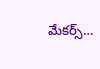మేకర్స్…